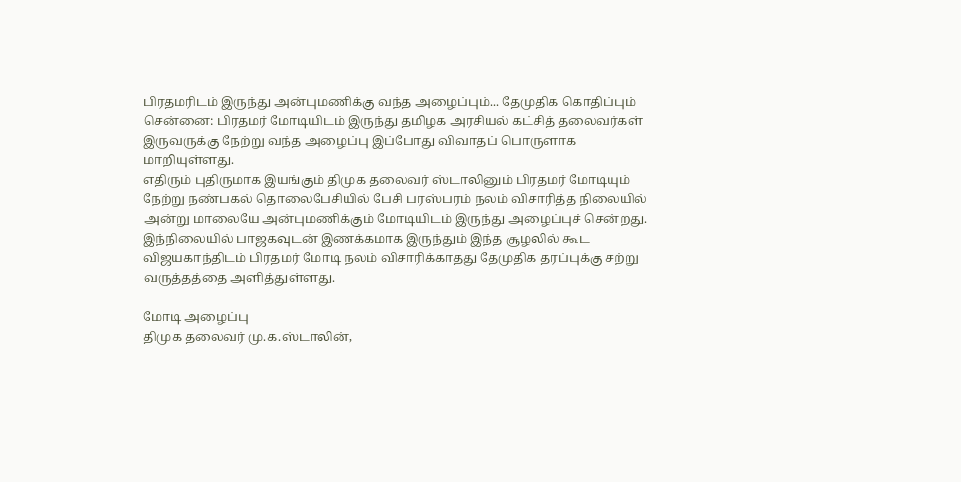பிரதமரிடம் இருந்து அன்புமணிக்கு வந்த அழைப்பும்... தேமுதிக கொதிப்பும்
சென்னை: பிரதமர் மோடியிடம் இருந்து தமிழக அரசியல் கட்சித் தலைவர்கள் இருவருக்கு நேற்று வந்த அழைப்பு இப்போது விவாதப் பொருளாக மாறியுள்ளது.
எதிரும் புதிருமாக இயங்கும் திமுக தலைவர் ஸ்டாலினும் பிரதமர் மோடியும் நேற்று நண்பகல் தொலைபேசியில் பேசி பரஸ்பரம் நலம் விசாரித்த நிலையில் அன்று மாலையே அன்புமணிக்கும் மோடியிடம் இருந்து அழைப்புச் சென்றது.
இந்நிலையில் பாஜகவுடன் இணக்கமாக இருந்தும் இந்த சூழலில் கூட விஜயகாந்திடம் பிரதமர் மோடி நலம் விசாரிக்காதது தேமுதிக தரப்புக்கு சற்று வருத்தத்தை அளித்துள்ளது.

மோடி அழைப்பு
திமுக தலைவர் மு.க.ஸ்டாலின்,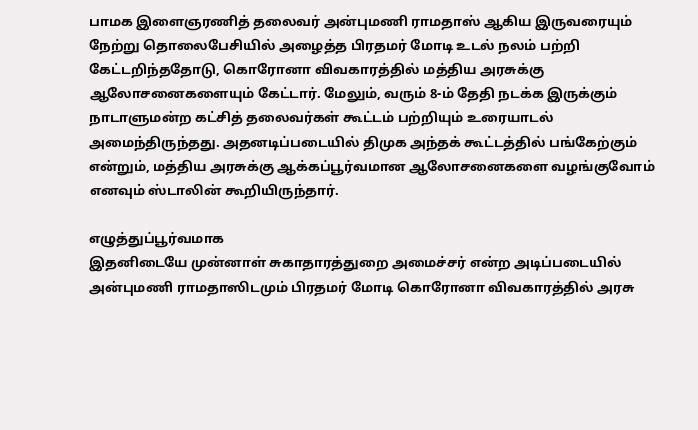பாமக இளைஞரணித் தலைவர் அன்புமணி ராமதாஸ் ஆகிய இருவரையும் நேற்று தொலைபேசியில் அழைத்த பிரதமர் மோடி உடல் நலம் பற்றி கேட்டறிந்ததோடு, கொரோனா விவகாரத்தில் மத்திய அரசுக்கு ஆலோசனைகளையும் கேட்டார். மேலும், வரும் 8-ம் தேதி நடக்க இருக்கும் நாடாளுமன்ற கட்சித் தலைவர்கள் கூட்டம் பற்றியும் உரையாடல் அமைந்திருந்தது. அதனடிப்படையில் திமுக அந்தக் கூட்டத்தில் பங்கேற்கும் என்றும், மத்திய அரசுக்கு ஆக்கப்பூர்வமான ஆலோசனைகளை வழங்குவோம் எனவும் ஸ்டாலின் கூறியிருந்தார்.

எழுத்துப்பூர்வமாக
இதனிடையே முன்னாள் சுகாதாரத்துறை அமைச்சர் என்ற அடிப்படையில் அன்புமணி ராமதாஸிடமும் பிரதமர் மோடி கொரோனா விவகாரத்தில் அரசு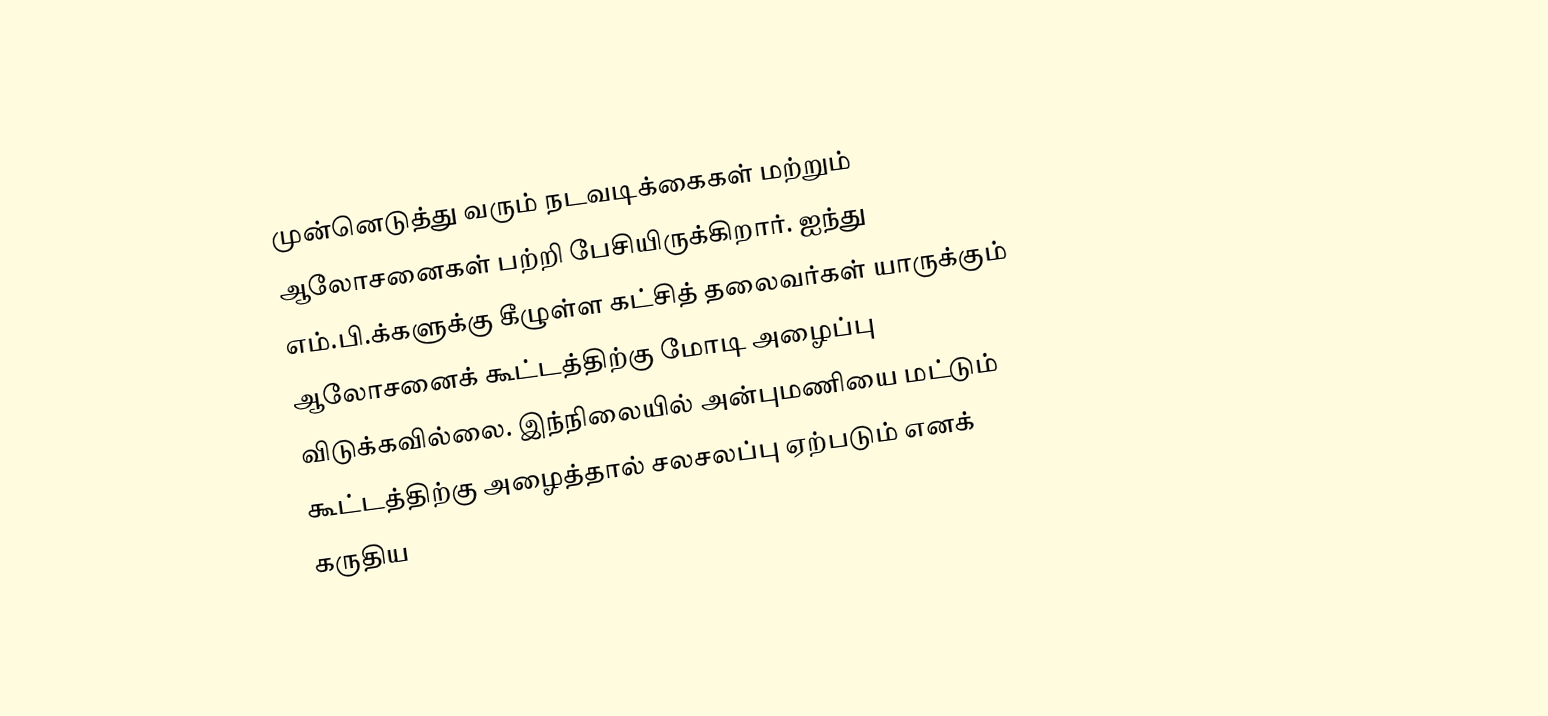முன்னெடுத்து வரும் நடவடிக்கைகள் மற்றும் ஆலோசனைகள் பற்றி பேசியிருக்கிறார். ஐந்து எம்.பி.க்களுக்கு கீழுள்ள கட்சித் தலைவர்கள் யாருக்கும் ஆலோசனைக் கூட்டத்திற்கு மோடி அழைப்பு விடுக்கவில்லை. இந்நிலையில் அன்புமணியை மட்டும் கூட்டத்திற்கு அழைத்தால் சலசலப்பு ஏற்படும் எனக் கருதிய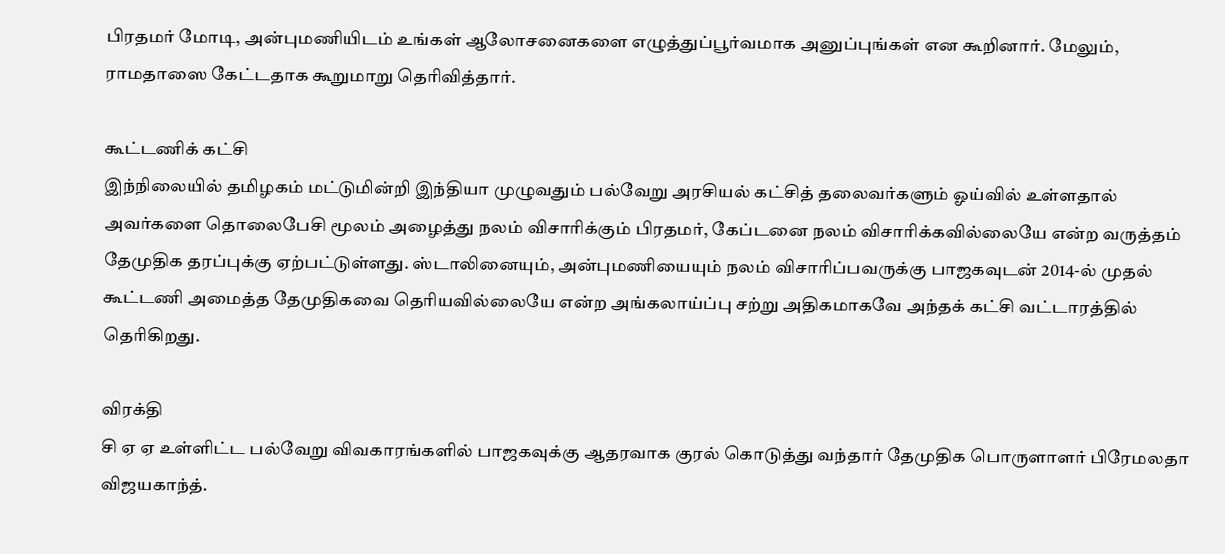பிரதமர் மோடி, அன்புமணியிடம் உங்கள் ஆலோசனைகளை எழுத்துப்பூர்வமாக அனுப்புங்கள் என கூறினார். மேலும், ராமதாஸை கேட்டதாக கூறுமாறு தெரிவித்தார்.

கூட்டணிக் கட்சி
இந்நிலையில் தமிழகம் மட்டுமின்றி இந்தியா முழுவதும் பல்வேறு அரசியல் கட்சித் தலைவர்களும் ஓய்வில் உள்ளதால் அவர்களை தொலைபேசி மூலம் அழைத்து நலம் விசாரிக்கும் பிரதமர், கேப்டனை நலம் விசாரிக்கவில்லையே என்ற வருத்தம் தேமுதிக தரப்புக்கு ஏற்பட்டுள்ளது. ஸ்டாலினையும், அன்புமணியையும் நலம் விசாரிப்பவருக்கு பாஜகவுடன் 2014-ல் முதல் கூட்டணி அமைத்த தேமுதிகவை தெரியவில்லையே என்ற அங்கலாய்ப்பு சற்று அதிகமாகவே அந்தக் கட்சி வட்டாரத்தில் தெரிகிறது.

விரக்தி
சி ஏ ஏ உள்ளிட்ட பல்வேறு விவகாரங்களில் பாஜகவுக்கு ஆதரவாக குரல் கொடுத்து வந்தார் தேமுதிக பொருளாளர் பிரேமலதா விஜயகாந்த்.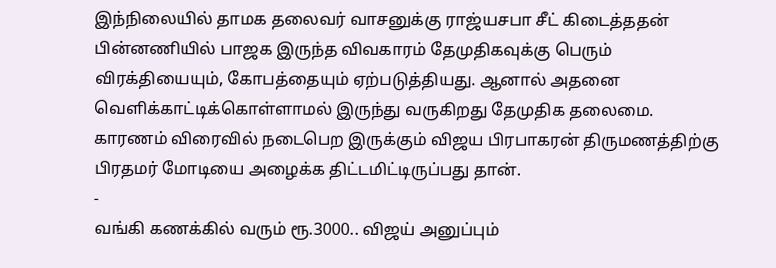இந்நிலையில் தாமக தலைவர் வாசனுக்கு ராஜ்யசபா சீட் கிடைத்ததன் பின்னணியில் பாஜக இருந்த விவகாரம் தேமுதிகவுக்கு பெரும் விரக்தியையும், கோபத்தையும் ஏற்படுத்தியது. ஆனால் அதனை வெளிக்காட்டிக்கொள்ளாமல் இருந்து வருகிறது தேமுதிக தலைமை. காரணம் விரைவில் நடைபெற இருக்கும் விஜய பிரபாகரன் திருமணத்திற்கு பிரதமர் மோடியை அழைக்க திட்டமிட்டிருப்பது தான்.
-
வங்கி கணக்கில் வரும் ரூ.3000.. விஜய் அனுப்பும்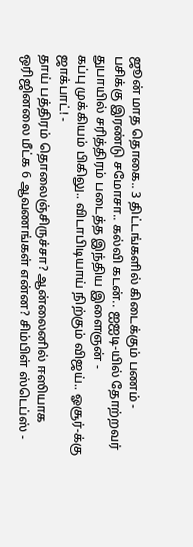ஜூன் மாத தொகை.. 3 திட்டங்களில் கிடைக்கும் பணம் -
பசிக்கு இரண்டு சமோசா.. கல்வி கடன்.. ஐஐடி-யில் தோற்றவர் துபாயில் சரித்திரம் படைத்த இந்திய இளைஞன் -
கப்பு முக்கியம் பிகிலு.. விடாபிடியாய் நிற்கும் விஜய்.. ஓசூர்-க்கு ஜாக்பாட்! -
தாய் பத்திரம் தொலைஞ்சிருச்சா? ஆன்லைனில் ஈஸியாக ஒரிஜினலை மீட்க 6 ஆவணங்கள் என்ன? சிம்பிள் ஸ்டெப்ஸ் -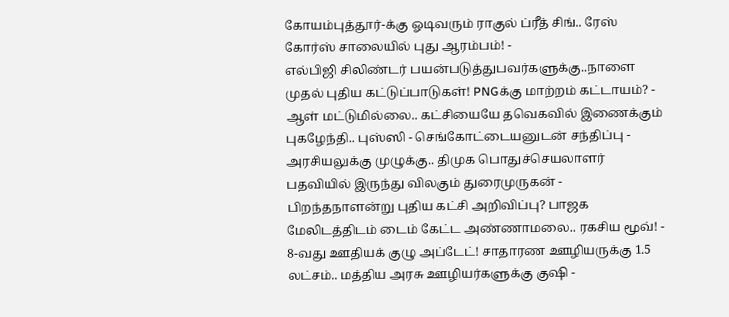கோயம்புத்தூர்-க்கு ஓடிவரும் ராகுல் ப்ரீத் சிங்.. ரேஸ் கோர்ஸ் சாலையில் புது ஆரம்பம்! -
எல்பிஜி சிலிண்டர் பயன்படுத்துபவர்களுக்கு..நாளை முதல் புதிய கட்டுப்பாடுகள்! PNGக்கு மாற்றம் கட்டாயம்? -
ஆள் மட்டுமில்லை.. கட்சியையே தவெகவில் இணைக்கும் புகழேந்தி.. புஸ்ஸி - செங்கோட்டையனுடன் சந்திப்பு -
அரசியலுக்கு முழுக்கு.. திமுக பொதுச்செயலாளர் பதவியில் இருந்து விலகும் துரைமுருகன் -
பிறந்தநாளன்று புதிய கட்சி அறிவிப்பு? பாஜக மேலிடத்திடம் டைம் கேட்ட அண்ணாமலை.. ரகசிய மூவ்! -
8-வது ஊதியக் குழு அப்டேட்! சாதாரண ஊழியருக்கு 1.5 லட்சம்.. மத்திய அரசு ஊழியர்களுக்கு குஷி -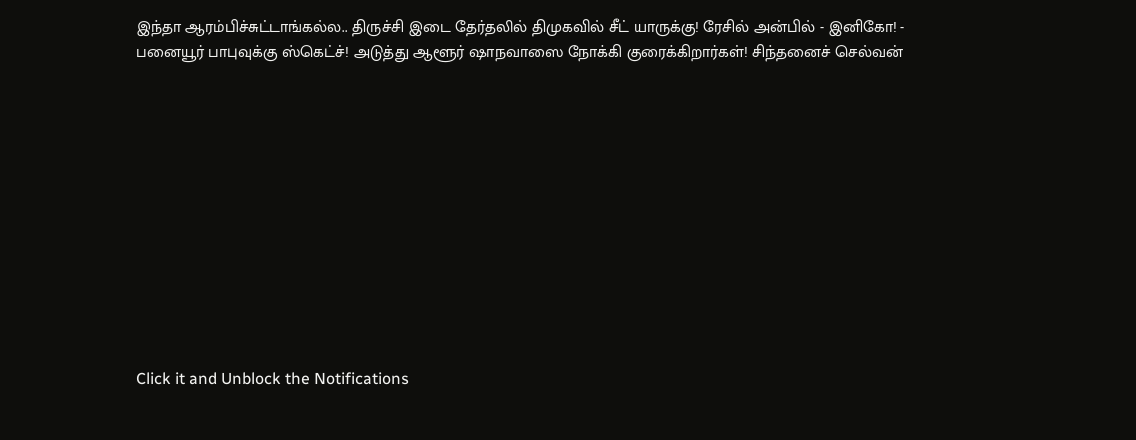இந்தா ஆரம்பிச்சுட்டாங்கல்ல.. திருச்சி இடை தேர்தலில் திமுகவில் சீட் யாருக்கு! ரேசில் அன்பில் - இனிகோ! -
பனையூர் பாபுவுக்கு ஸ்கெட்ச்! அடுத்து ஆளூர் ஷாநவாஸை நோக்கி குரைக்கிறார்கள்! சிந்தனைச் செல்வன்












Click it and Unblock the Notifications